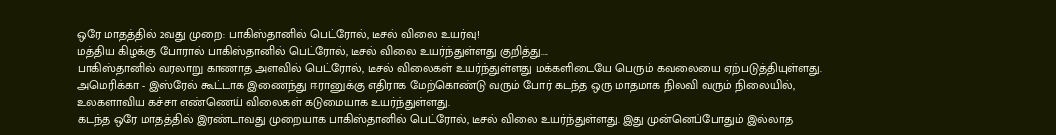ஒரே மாதத்தில் 2வது முறை: பாகிஸ்தானில் பெட்ரோல், டீசல் விலை உயர்வு!
மத்திய கிழக்கு போரால் பாகிஸ்தானில் பெட்ரோல், டீசல் விலை உயர்ந்துள்ளது குறித்து....
பாகிஸ்தானில் வரலாறு காணாத அளவில் பெட்ரோல், டீசல் விலைகள் உயர்ந்துள்ளது மக்களிடையே பெரும் கவலையை ஏற்படுத்தியுள்ளது.
அமெரிக்கா - இஸ்ரேல் கூட்டாக இணைந்து ஈரானுக்கு எதிராக மேற்கொண்டு வரும் போர் கடந்த ஒரு மாதமாக நிலவி வரும் நிலையில், உலகளாவிய கச்சா எண்ணெய் விலைகள் கடுமையாக உயர்ந்துள்ளது.
கடந்த ஒரே மாதத்தில் இரண்டாவது முறையாக பாகிஸ்தானில் பெட்ரோல், டீசல் விலை உயர்ந்துள்ளது. இது முன்னெப்போதும் இல்லாத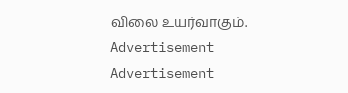விலை உயர்வாகும்.
Advertisement
Advertisement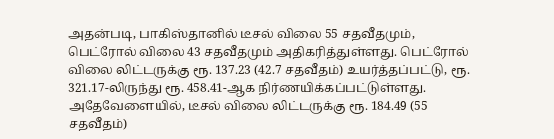அதன்படி, பாகிஸ்தானில் டீசல் விலை 55 சதவீதமும், பெட்ரோல் விலை 43 சதவீதமும் அதிகரித்துள்ளது. பெட்ரோல் விலை லிட்டருக்கு ரூ. 137.23 (42.7 சதவீதம்) உயர்த்தப்பட்டு, ரூ. 321.17-லிருந்து ரூ. 458.41-ஆக நிர்ணயிக்கப்பட்டுள்ளது.
அதேவேளையில், டீசல் விலை லிட்டருக்கு ரூ. 184.49 (55 சதவீதம்)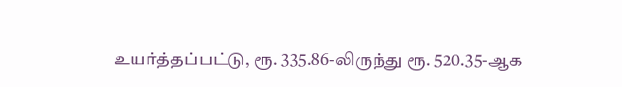உயர்த்தப்பட்டு, ரூ. 335.86-லிருந்து ரூ. 520.35-ஆக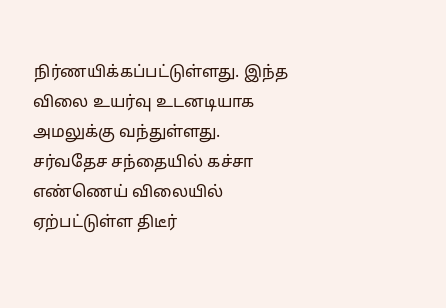நிர்ணயிக்கப்பட்டுள்ளது. இந்த விலை உயர்வு உடனடியாக அமலுக்கு வந்துள்ளது.
சர்வதேச சந்தையில் கச்சா எண்ணெய் விலையில் ஏற்பட்டுள்ள திடீர்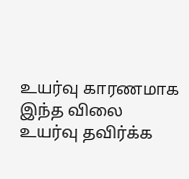உயர்வு காரணமாக இந்த விலை உயர்வு தவிர்க்க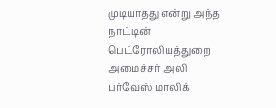முடியாதது என்று அந்த நாட்டின் பெட்ரோலியத்துறை அமைச்சர் அலி பர்வேஸ் மாலிக்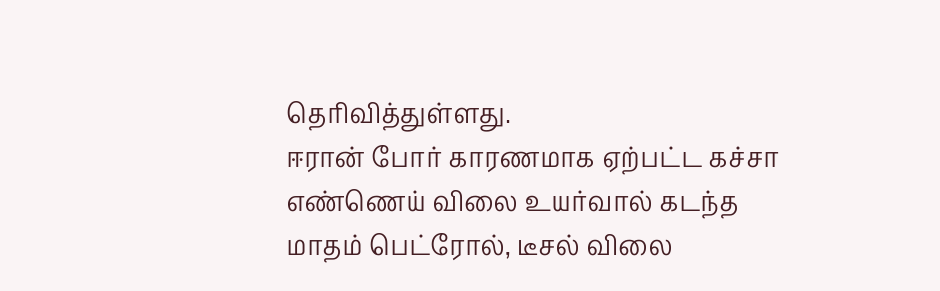தெரிவித்துள்ளது.
ஈரான் போர் காரணமாக ஏற்பட்ட கச்சா எண்ணெய் விலை உயர்வால் கடந்த மாதம் பெட்ரோல், டீசல் விலை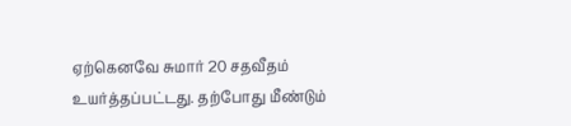ஏற்கெனவே சுமார் 20 சதவீதம் உயர்த்தப்பட்டது. தற்போது மீண்டும்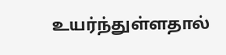உயர்ந்துள்ளதால்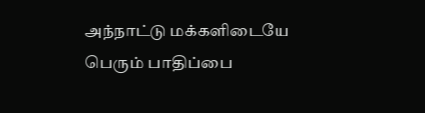அந்நாட்டு மக்களிடையே பெரும் பாதிப்பை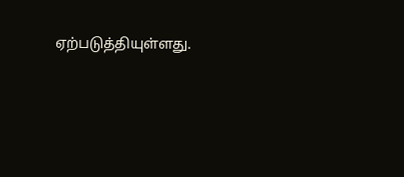ஏற்படுத்தியுள்ளது.